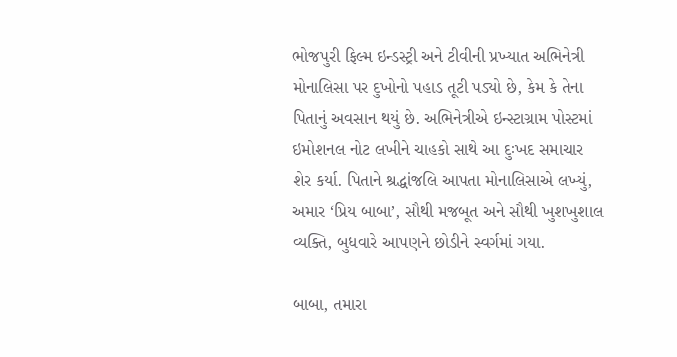ભોજપુરી ફિલ્મ ઇન્ડસ્ટ્રી અને ટીવીની પ્રખ્યાત અભિનેત્રી મોનાલિસા પર દુખોનો પહાડ તૂટી પડ્યો છે, કેમ કે તેના પિતાનું અવસાન થયું છે. અભિનેત્રીએ ઇન્સ્ટાગ્રામ પોસ્ટમાં ઇમોશનલ નોટ લખીને ચાહકો સાથે આ દુઃખદ સમાચાર શેર કર્યા. પિતાને શ્રદ્ધાંજલિ આપતા મોનાલિસાએ લખ્યું, અમાર ‘પ્રિય બાબા’, સૌથી મજબૂત અને સૌથી ખુશખુશાલ વ્યક્તિ, બુધવારે આપણને છોડીને સ્વર્ગમાં ગયા.

બાબા, તમારા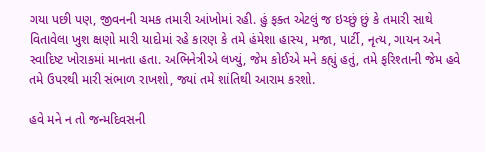ગયા પછી પણ, જીવનની ચમક તમારી આંખોમાં રહી. હું ફક્ત એટલું જ ઇચ્છું છું કે તમારી સાથે વિતાવેલા ખુશ ક્ષણો મારી યાદોમાં રહે કારણ કે તમે હંમેશા હાસ્ય, મજા, પાર્ટી, નૃત્ય, ગાયન અને સ્વાદિષ્ટ ખોરાકમાં માનતા હતા. અભિનેત્રીએ લખ્યું, જેમ કોઈએ મને કહ્યું હતું, તમે ફરિશ્તાની જેમ હવે તમે ઉપરથી મારી સંભાળ રાખશો, જ્યાં તમે શાંતિથી આરામ કરશો.

હવે મને ન તો જન્મદિવસની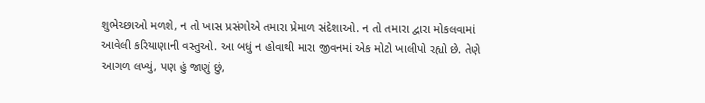શુભેચ્છાઓ મળશે, ન તો ખાસ પ્રસંગોએ તમારા પ્રેમાળ સંદેશાઓ. ન તો તમારા દ્વારા મોકલવામાં આવેલી કરિયાણાની વસ્તુઓ. આ બધું ન હોવાથી મારા જીવનમાં એક મોટો ખાલીપો રહ્યો છે. તેણે આગળ લખ્યું, પણ હું જાણું છું,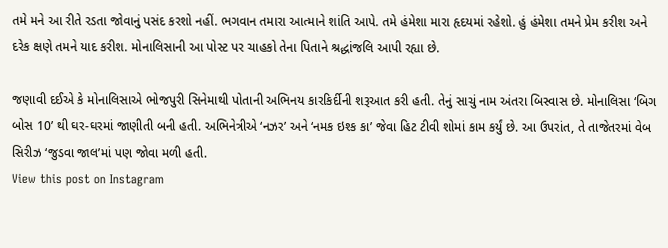તમે મને આ રીતે રડતા જોવાનું પસંદ કરશો નહીં. ભગવાન તમારા આત્માને શાંતિ આપે. તમે હંમેશા મારા હૃદયમાં રહેશો. હું હંમેશા તમને પ્રેમ કરીશ અને દરેક ક્ષણે તમને યાદ કરીશ. મોનાલિસાની આ પોસ્ટ પર ચાહકો તેના પિતાને શ્રદ્ધાંજલિ આપી રહ્યા છે.

જણાવી દઈએ કે મોનાલિસાએ ભોજપુરી સિનેમાથી પોતાની અભિનય કારકિર્દીની શરૂઆત કરી હતી. તેનું સાચું નામ અંતરા બિસ્વાસ છે. મોનાલિસા ‘બિગ બોસ 10’ થી ઘર-ઘરમાં જાણીતી બની હતી. અભિનેત્રીએ ‘નઝર’ અને ‘નમક ઇશ્ક કા’ જેવા હિટ ટીવી શોમાં કામ કર્યું છે. આ ઉપરાંત, તે તાજેતરમાં વેબ સિરીઝ ‘જુડવા જાલ’માં પણ જોવા મળી હતી.
View this post on Instagram